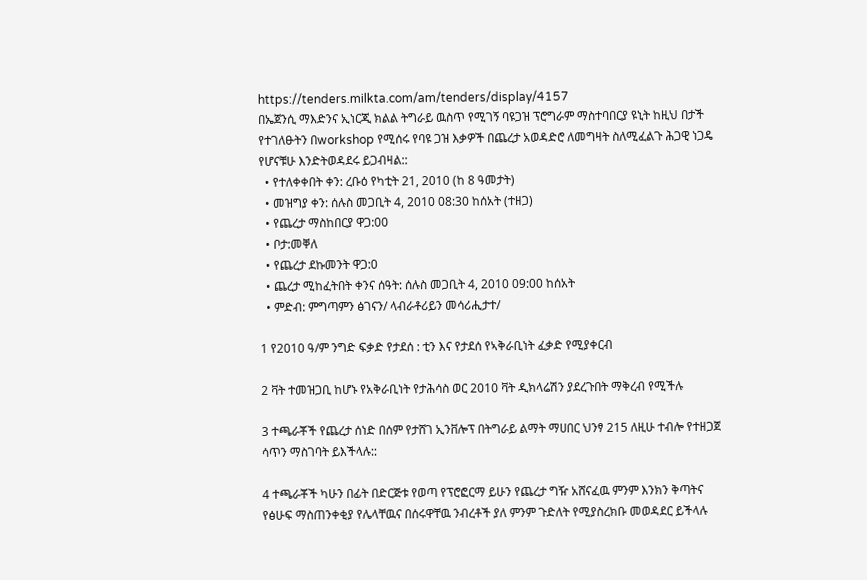https://tenders.milkta.com/am/tenders/display/4157
በኤጀንሲ ማእድንና ኢነርጂ ክልል ትግራይ ዉስጥ የሚገኝ ባዩጋዝ ፕሮግራም ማስተባበርያ ዩኒት ከዚህ በታች የተገለፁትን በworkshop የሚሰሩ የባዩ ጋዝ እቃዎች በጨረታ አወዳድሮ ለመግዛት ስለሚፈልጉ ሕጋዊ ነጋዴ የሆናቹሁ እንድትወዳደሩ ይጋብዛል::
  • የተለቀቀበት ቀን: ረቡዕ የካቲት 21, 2010 (ከ 8 ዓመታት)
  • መዝግያ ቀን: ሰሉስ መጋቢት 4, 2010 08:30 ከሰአት (ተዘጋ)
  • የጨረታ ማስከበርያ ዋጋ:00
  • ቦታ:መቐለ
  • የጨረታ ደኩመንት ዋጋ:0
  • ጨረታ ሚከፈትበት ቀንና ሰዓት: ሰሉስ መጋቢት 4, 2010 09:00 ከሰአት
  • ምድብ: ምግጣምን ፅገናን/ ላብራቶሪይን መሳሪሒታተ/

1 የ2010 ዓ/ም ንግድ ፍቃድ የታደሰ : ቲን እና የታደሰ የኣቅራቢነት ፈቃድ የሚያቀርብ

2 ቫት ተመዝጋቢ ከሆኑ የአቅራቢነት የታሕሳስ ወር 2010 ቫት ዲክላሬሽን ያደረጉበት ማቅረብ የሚችሉ

3 ተጫራቾች የጨረታ ሰነድ በሰም የታሸገ ኢንቨሎፕ በትግራይ ልማት ማሀበር ህንፃ 215 ለዚሁ ተብሎ የተዘጋጀ ሳጥን ማስገባት ይእችላሉ::

4 ተጫራቾች ካሁን በፊት በድርጅቱ የወጣ የፕሮፎርማ ይሁን የጨረታ ግዥ አሸናፈዉ ምንም እንክን ቅጣትና የፅሁፍ ማስጠንቀቂያ የሌላቸዉና በሰሩዋቸዉ ንብረቶች ያለ ምንም ጉድለት የሚያስረክቡ መወዳደር ይችላሉ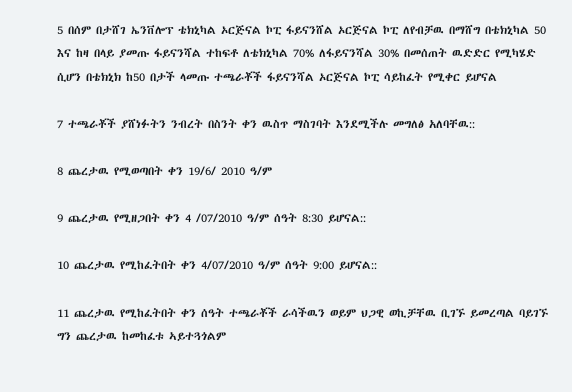5 በሰም በታሸገ ኤንቨሎፕ ቴክኒካል ኦርጅናል ኮፒ ፋይናንሸል ኦርጅናል ኮፒ ለየብቻዉ በማሸግ በቴክኒካል 50 እና ከዛ በላይ ያመጡ ፋይናንሻል ተከፍቶ ለቴክኒካል 70% ለፋይናንሻል 30% በመሰጠት ዉድድር የሚካሄድ ሲሆን በቴክኒክ ከ50 በታች ላመጡ ተጫራቾች ፋይናንሻል ኦርጅናል ኮፒ ሳይከፈት የሚቀር ይሆናል

7 ተጫራቾች ያሸነፉትን ንብረት በስንት ቀን ዉስጥ ማስገባት እንደሚችሉ መግለፅ አለባቸዉ::

8 ጨረታዉ የሚወጣበት ቀን 19/6/ 2010 ዓ/ም

9 ጨረታዉ የሚዘጋበት ቀን 4 /07/2010 ዓ/ም ሰዓት 8:30 ይሆናል::

10 ጨረታዉ የሚከፈትበት ቀን 4/07/2010 ዓ/ም ሰዓት 9:00 ይሆናል::

11 ጨረታዉ የሚከፈትበት ቀን ሰዓት ተጫራቾች ራሳችዉን ወይም ህጋዊ ወኪቻቸዉ ቢገኙ ይመረጣል ባይገኙ ግን ጨረታዉ ከመከፈቱ ኣይተጓጎልም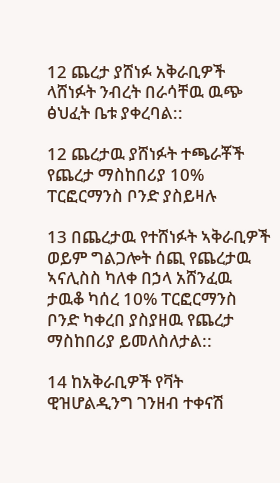12 ጨረታ ያሸነፉ አቅራቢዎች ላሸነፉት ንብረት በራሳቸዉ ዉጭ ፅህፈት ቤቱ ያቀረባል::

12 ጨረታዉ ያሸነፉት ተጫራቾች የጨረታ ማስከበሪያ 10% ፐርፎርማንስ ቦንድ ያስይዛሉ

13 በጨረታዉ የተሸነፉት ኣቅራቢዎች ወይም ግልጋሎት ሰጪ የጨረታዉ ኣናሊስስ ካለቀ በኃላ አሸንፈዉ ታዉቆ ካሰረ 10% ፐርፎርማንስ ቦንድ ካቀረበ ያስያዘዉ የጨረታ ማስከበሪያ ይመለስለታል::

14 ከአቅራቢዎች የቫት ዊዝሆልዲንግ ገንዘብ ተቀናሽ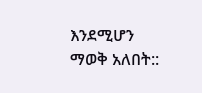እንደሚሆን ማወቅ አለበት::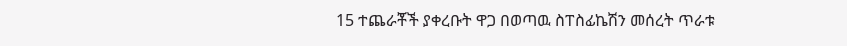15 ተጨራቾች ያቀረቡት ዋጋ በወጣዉ ስፐስፊኬሽን መሰረት ጥራቱ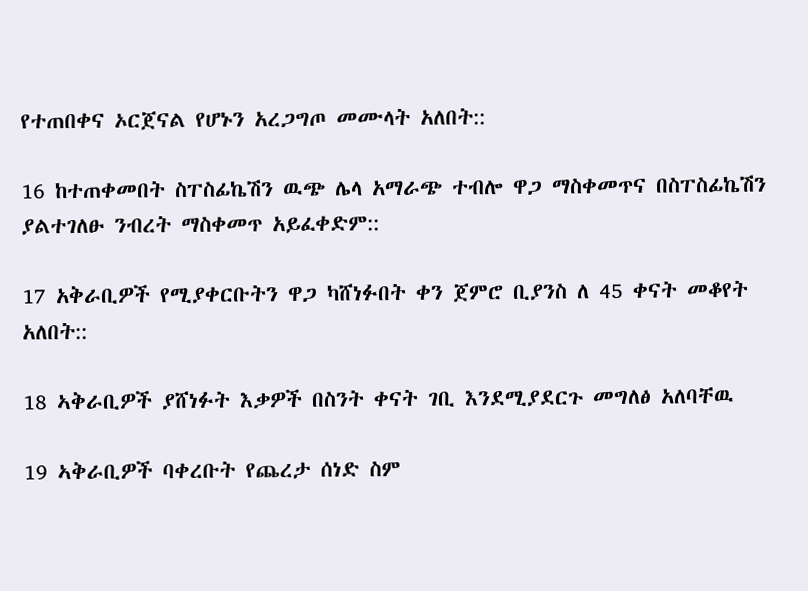የተጠበቀና ኦርጀናል የሆኑን አረጋግጦ መሙላት አለበት::

16 ከተጠቀመበት ስፐስፊኬሽን ዉጭ ሌላ አማራጭ ተብሎ ዋጋ ማስቀመጥና በስፐስፊኬሽን ያልተገለፁ ንብረት ማስቀመጥ አይፈቀድም::

17 አቅራቢዎች የሚያቀርቡትን ዋጋ ካሸነፉበት ቀን ጀምሮ ቢያንስ ለ 45 ቀናት መቆየት አለበት::

18 ኣቅራቢዎች ያሸነፉት እቃዎች በስንት ቀናት ገቢ እንደሚያደርጉ መግለፅ አለባቸዉ

19 ኣቅራቢዎች ባቀረቡት የጨረታ ሰነድ ስም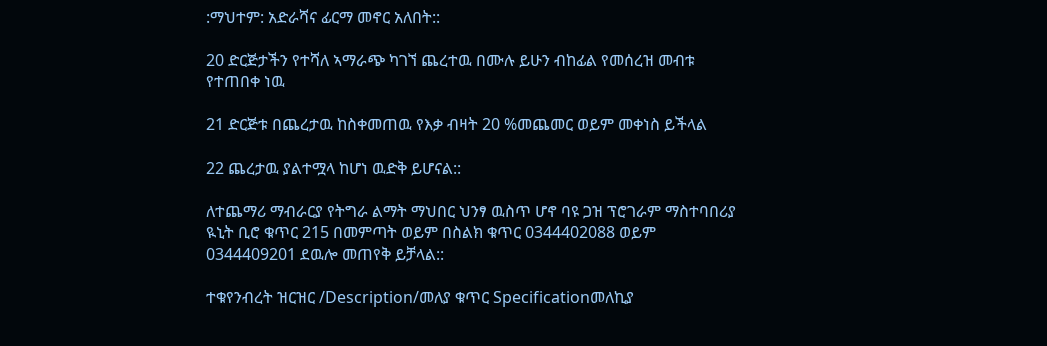:ማህተም: አድራሻና ፊርማ መኖር አለበት::

20 ድርጅታችን የተሻለ ኣማራጭ ካገኘ ጨረተዉ በሙሉ ይሁን ብከፊል የመሰረዝ መብቱ የተጠበቀ ነዉ

21 ድርጅቱ በጨረታዉ ከስቀመጠዉ የእቃ ብዛት 20 %መጨመር ወይም መቀነስ ይችላል

22 ጨረታዉ ያልተሟላ ከሆነ ዉድቅ ይሆናል::

ለተጨማሪ ማብራርያ የትግራ ልማት ማህበር ህንፃ ዉስጥ ሆኖ ባዩ ጋዝ ፕሮገራም ማስተባበሪያ ዪኒት ቢሮ ቁጥር 215 በመምጣት ወይም በስልክ ቁጥር 0344402088 ወይም 0344409201 ደዉሎ መጠየቅ ይቻላል::

ተቁየንብረት ዝርዝር /Description/መለያ ቁጥር Specificationመለኪያ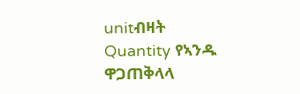unitብዛት Quantity የኣንዱ ዋጋጠቅላላ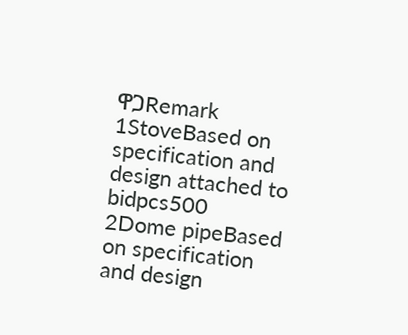ዋጋRemark
1StoveBased on specification and design attached to bidpcs500
2Dome pipeBased on specification and design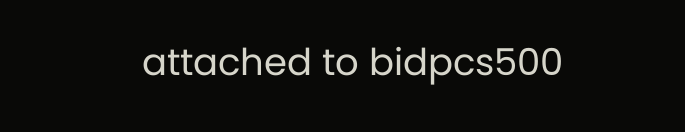attached to bidpcs500